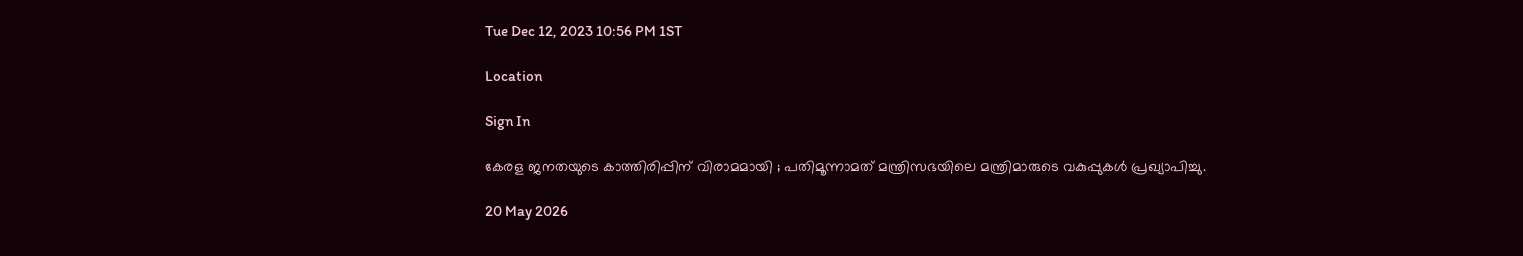Tue Dec 12, 2023 10:56 PM 1ST

Location

Sign In

കേരള ജനതയുടെ കാത്തിരിപ്പിന് വിരാമമായി ; പതിമൂന്നാമത് മന്ത്രിസഭയിലെ മന്ത്രിമാരുടെ വകുപ്പുകൾ പ്രഖ്യാപിച്ചു.

20 May 2026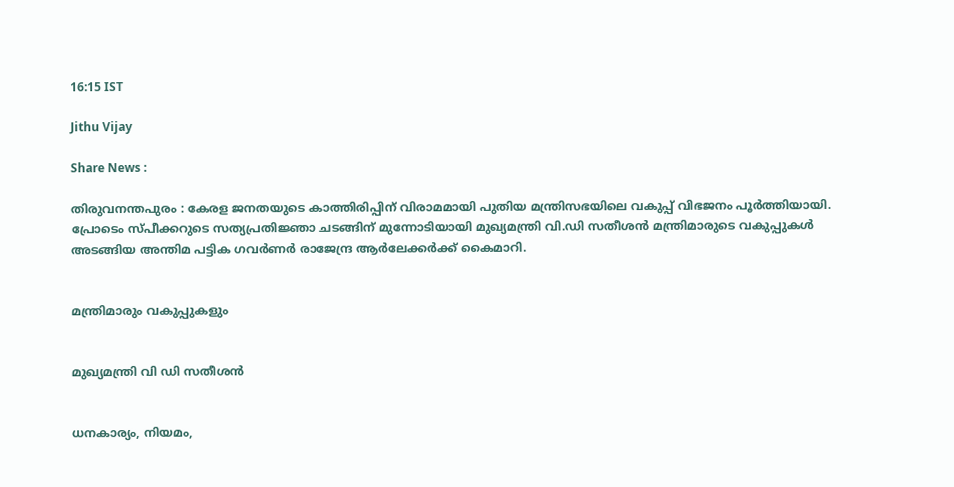16:15 IST

Jithu Vijay

Share News :

തിരുവനന്തപുരം : കേരള ജനതയുടെ കാത്തിരിപ്പിന് വിരാമമായി പുതിയ മന്ത്രിസഭയിലെ വകുപ്പ് വിഭജനം പൂർത്തിയായി. പ്രോടെം സ്പീക്കറുടെ സത്യപ്രതിജ്ഞാ ചടങ്ങിന് മുന്നോടിയായി മുഖ്യമന്ത്രി വി.ഡി സതീശൻ മന്ത്രിമാരുടെ വകുപ്പുകൾ അടങ്ങിയ അന്തിമ പട്ടിക ഗവർണർ രാജേന്ദ്ര ആർലേക്കർക്ക് കൈമാറി.


മന്ത്രിമാരും വകുപ്പുകളും


മുഖ്യമന്ത്രി വി ഡി സതീശൻ


ധനകാര്യം, നിയമം,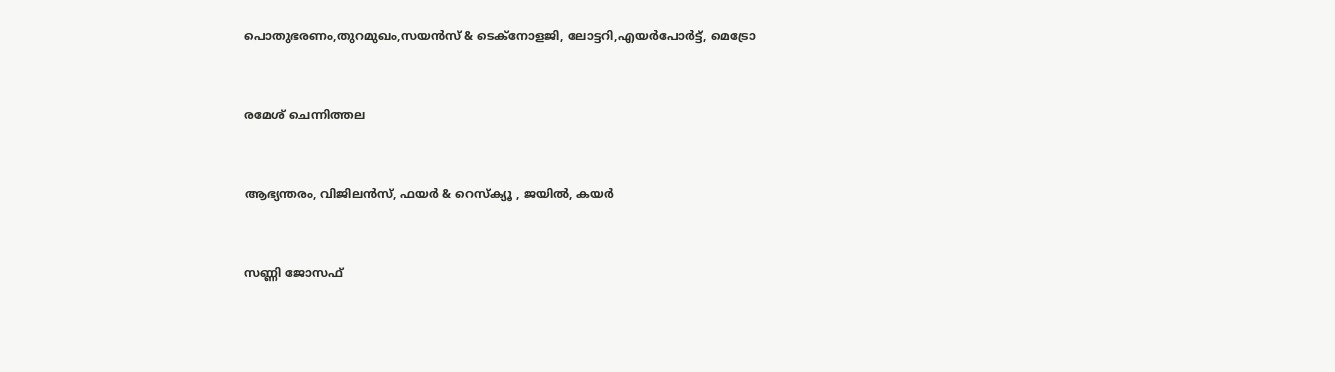പൊതുഭരണം,തുറമുഖം,സയൻസ് & ടെക്നോളജി, ലോട്ടറി,എയർപോർട്ട്, മെട്രോ


രമേശ് ചെന്നിത്തല


ആഭ്യന്തരം, വിജിലൻസ്, ഫയർ & റെസ്ക്യൂ , ജയിൽ, കയർ


സണ്ണി ജോസഫ്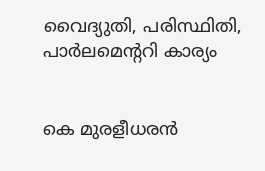വൈദ്യുതി, പരിസ്ഥിതി, പാർലമെന്ററി കാര്യം


കെ മുരളീധരൻ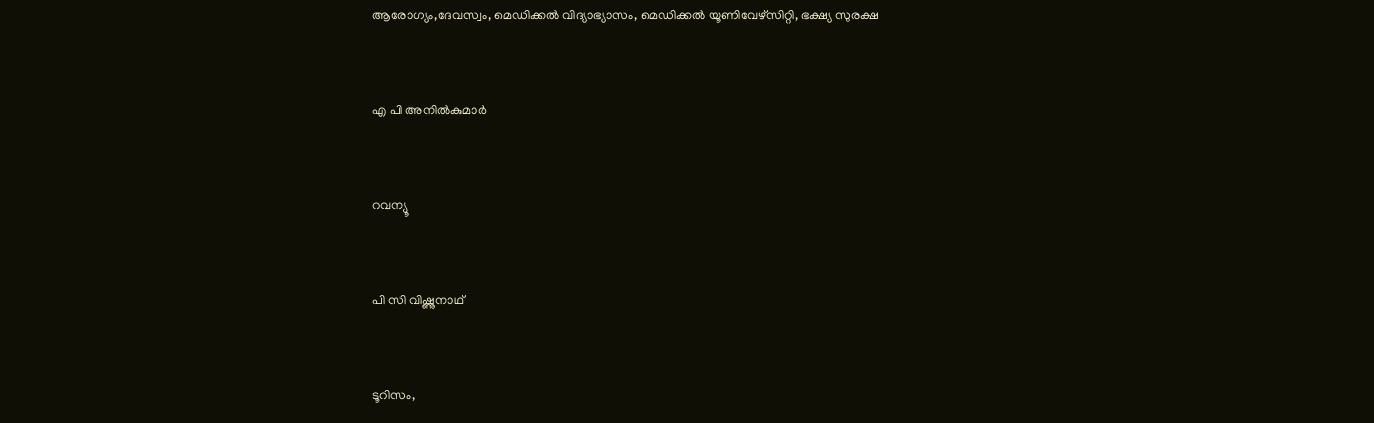ആരോഗ്യം,ദേവസ്വം, മെഡിക്കൽ വിദ്യാഭ്യാസം, മെഡിക്കൽ യൂണിവേഴ്സിറ്റി, ഭക്ഷ്യ സുരക്ഷ


എ പി അനിൽകുമാർ


റവന്യൂ


പി സി വിഷ്ണുനാഥ്


ടൂറിസം,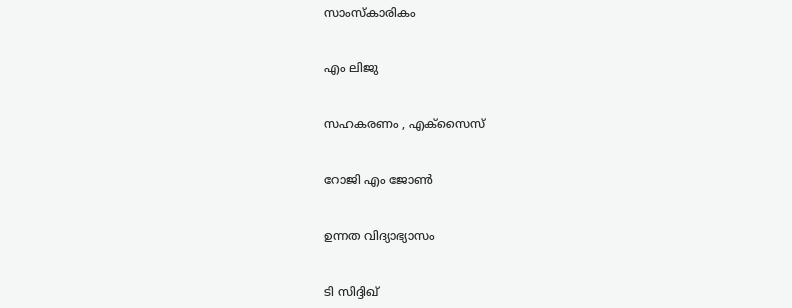സാംസ്കാരികം


എം ലിജു


സഹകരണം , എക്സൈസ്


റോജി എം ജോൺ


ഉന്നത വിദ്യാഭ്യാസം


ടി സിദ്ദിഖ്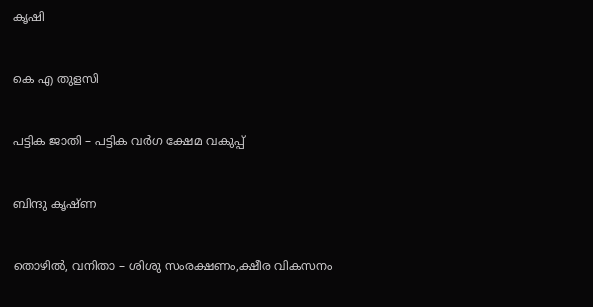കൃഷി


കെ എ തുളസി


പട്ടിക ജാതി – പട്ടിക വർഗ ക്ഷേമ വകുപ്പ്


ബിന്ദു കൃഷ്ണ


തൊഴിൽ, വനിതാ – ശിശു സംരക്ഷണം,ക്ഷീര വികസനം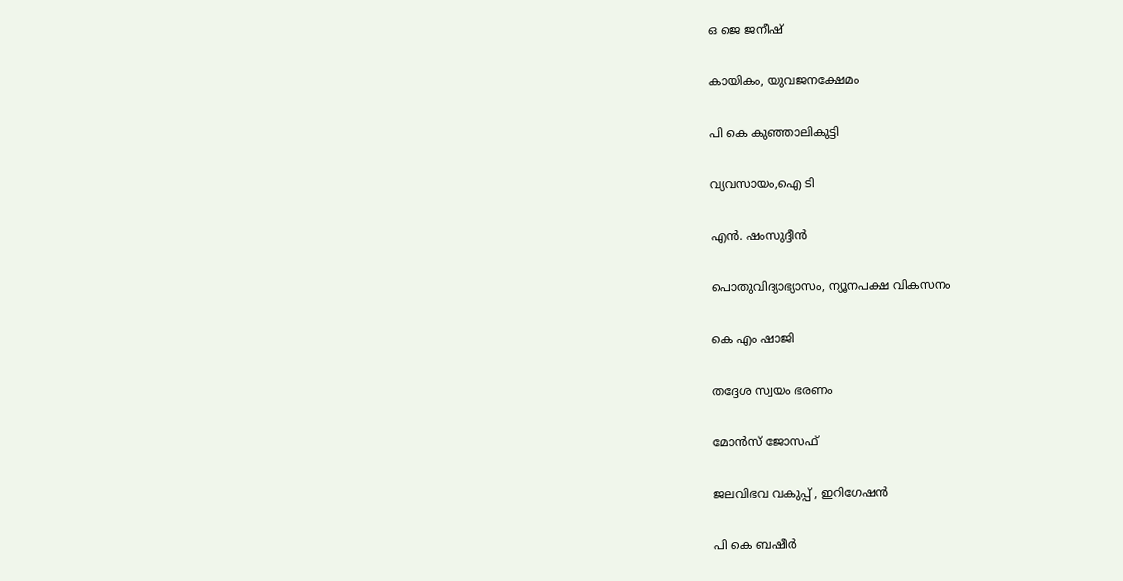ഒ ജെ ജനീഷ്


കായികം, യുവജനക്ഷേമം


പി കെ കുഞ്ഞാലികുട്ടി


വ്യവസായം,ഐ ടി


എൻ. ഷംസുദ്ദീൻ


പൊതുവിദ്യാഭ്യാസം, ന്യൂനപക്ഷ വികസനം


കെ എം ഷാജി


തദ്ദേശ സ്വയം ഭരണം


മോൻസ് ജോസഫ്


ജലവിഭവ വകുപ്പ് , ഇറിഗേഷൻ


പി കെ ബഷീർ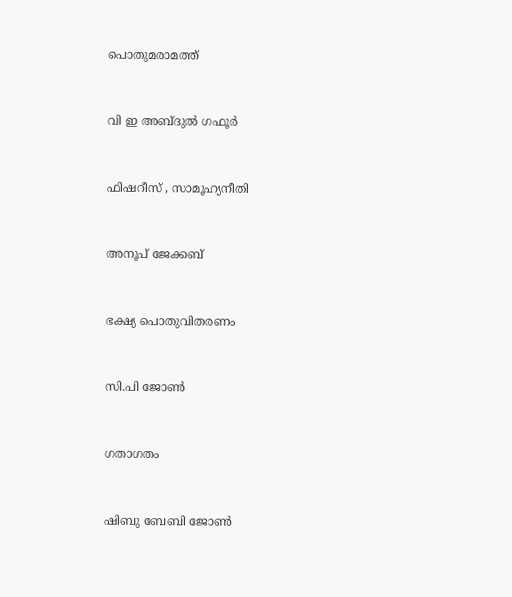പൊതുമരാമത്ത്


വി ഇ അബ്ദുൽ ഗഫൂർ


ഫിഷറീസ് , സാമൂഹ്യനീതി


അനൂപ് ജേക്കബ്


ഭക്ഷ്യ പൊതുവിതരണം


സി.പി ജോൺ


ഗതാഗതം


ഷിബു ബേബി ജോൺ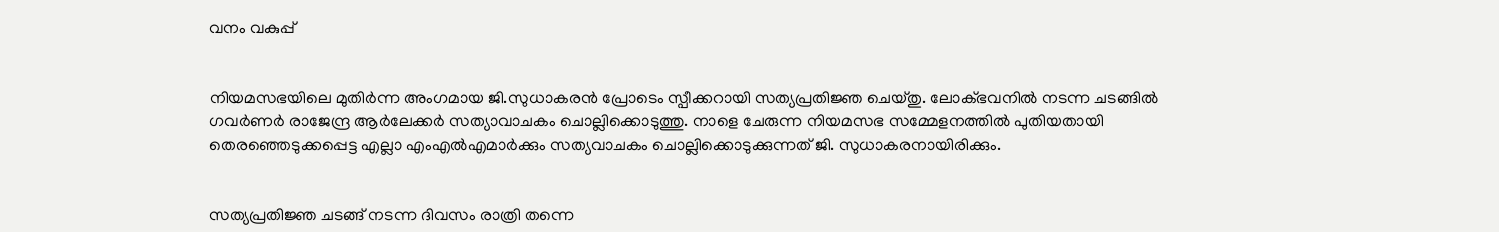വനം വകുപ്പ്


നിയമസഭയിലെ മുതിർന്ന അംഗമായ ജി.സുധാകരൻ പ്രോടെം സ്പീക്കറായി സത്യപ്രതിജ്ഞ ചെയ്തു. ലോക്ഭവനിൽ നടന്ന ചടങ്ങിൽ ഗവർണർ രാജേന്ദ്ര ആർലേക്കർ സത്യാവാചകം ചൊല്ലിക്കൊടുത്തു. നാളെ ചേരുന്ന നിയമസഭ സമ്മേളനത്തിൽ പുതിയതായി തെരഞ്ഞെടുക്കപ്പെട്ട എല്ലാ എംഎൽഎമാർക്കും സത്യവാചകം ചൊല്ലിക്കൊടുക്കുന്നത് ജി. സുധാകരനായിരിക്കും.


സത്യപ്രതിജ്ഞ ചടങ്ങ് നടന്ന ദിവസം രാത്രി തന്നെ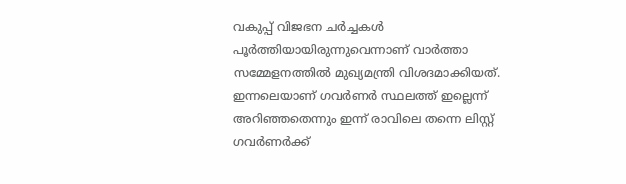വകുപ്പ് വിജഭന ചര്‍ച്ചകൾ പൂർത്തിയായിരുന്നുവെന്നാണ് വാർത്താ സമ്മേളനത്തിൽ മുഖ്യമന്ത്രി വിശദമാക്കിയത്. ഇന്നലെയാണ് ഗവർണര്‍ സ്ഥലത്ത് ഇല്ലെന്ന് അറിഞ്ഞതെന്നും ഇന്ന് രാവിലെ തന്നെ ലിസ്റ്റ് ഗവർണർ‍ക്ക്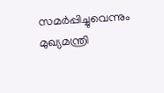സമർപ്പിച്ചുവെന്നും മുഖ്യമന്ത്രി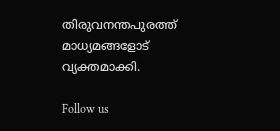തിരുവനന്തപുരത്ത് മാധ്യമങ്ങളോട് വ്യക്തമാക്കി.

Follow us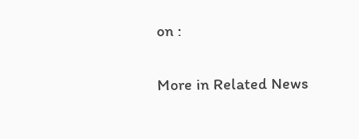on :

More in Related News